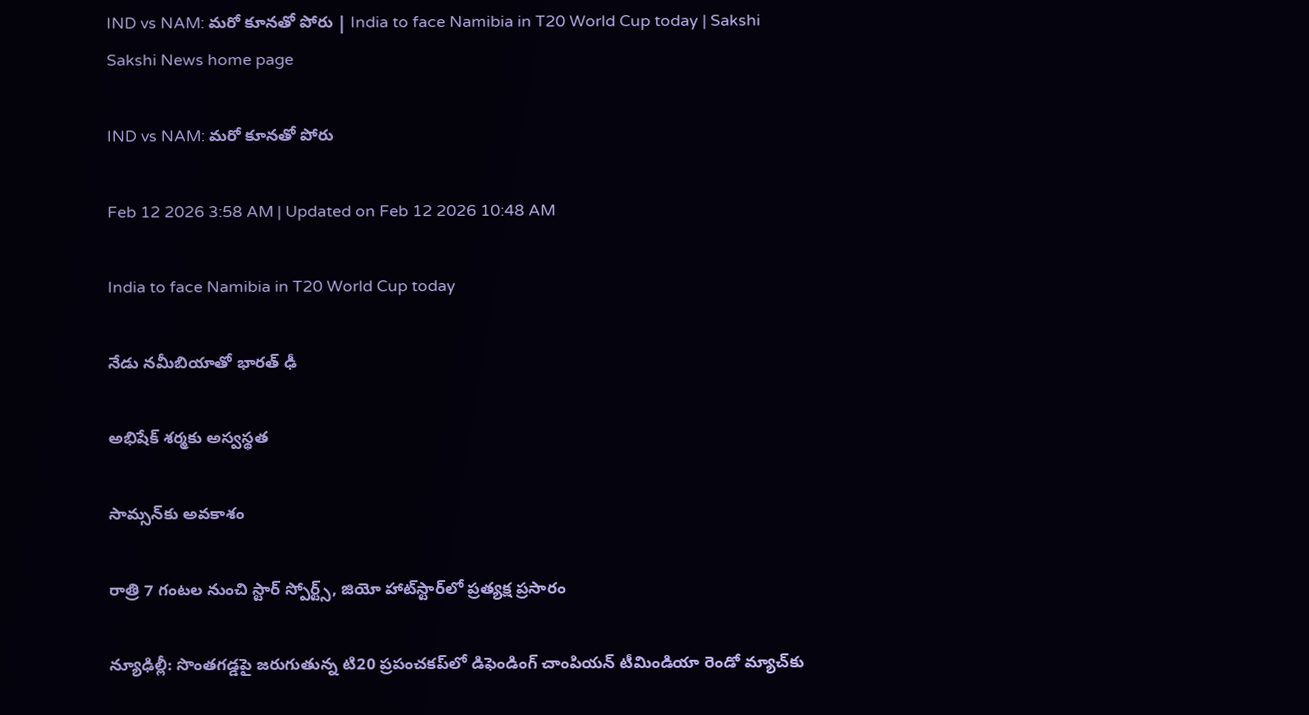IND vs NAM: మరో కూనతో పోరు | India to face Namibia in T20 World Cup today | Sakshi
Sakshi News home page

IND vs NAM: మరో కూనతో పోరు

Feb 12 2026 3:58 AM | Updated on Feb 12 2026 10:48 AM

India to face Namibia in T20 World Cup today

నేడు నమీబియాతో భారత్‌ ఢీ

అభిషేక్‌ శర్మకు అస్వస్థత

సామ్సన్‌కు అవకాశం

రాత్రి 7 గంటల నుంచి స్టార్‌ స్పోర్ట్స్, జియో హాట్‌స్టార్‌లో ప్రత్యక్ష ప్రసారం

న్యూఢిల్లీ: సొంతగడ్డపై జరుగుతున్న టి20 ప్రపంచకప్‌లో డిఫెండింగ్‌ చాంపియన్‌ టీమిండియా రెండో మ్యాచ్‌కు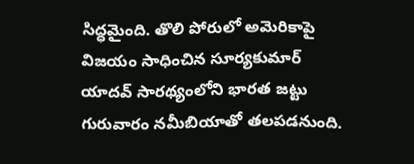సిద్ధమైంది. తొలి పోరులో అమెరికాపై విజయం సాధించిన సూర్యకుమార్‌ యాదవ్‌ సారథ్యంలోని భారత జట్టు గురువారం నమీబియాతో తలపడనుంది.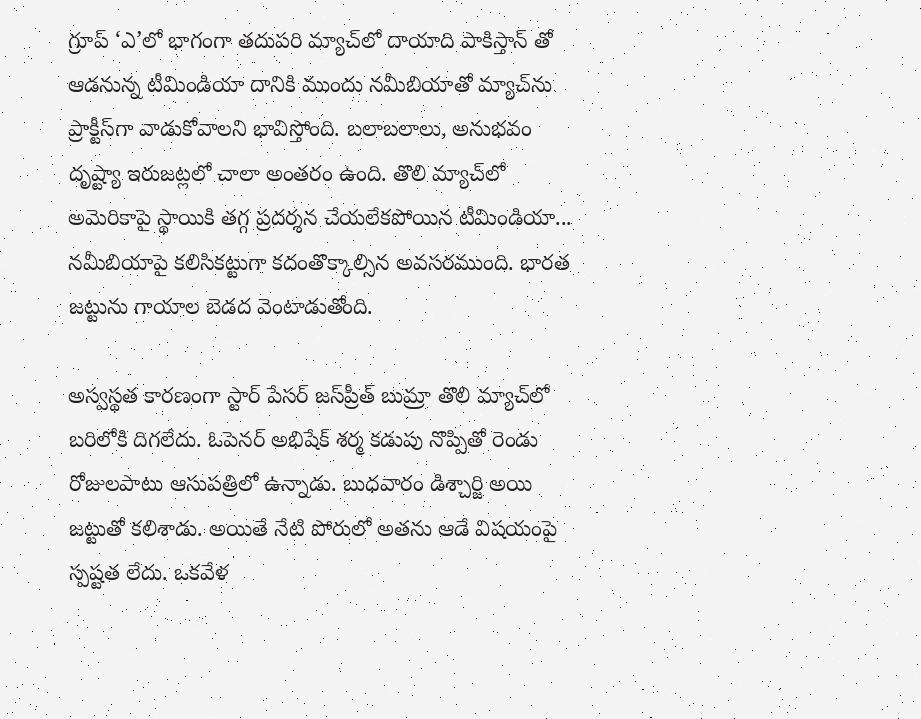గ్రూప్‌ ‘ఎ’లో భాగంగా తదుపరి మ్యాచ్‌లో దాయాది పాకిస్తాన్‌ తో ఆడనున్న టీమిండియా దానికి ముందు నమీబియాతో మ్యాచ్‌ను ప్రాక్టీస్‌గా వాడుకోవాలని భావిస్తోంది. బలాబలాలు, అనుభవం దృష్ట్యా ఇరుజట్లలో చాలా అంతరం ఉంది. తొలి మ్యాచ్‌లో అమెరికాపై స్థాయికి తగ్గ ప్రదర్శన చేయలేకపోయిన టీమిండియా... నమీబియాపై కలిసికట్టుగా కదంతొక్కాల్సిన అవసరముంది. భారత జట్టును గాయాల బెడద వెంటాడుతోంది.

అస్వస్థత కారణంగా స్టార్‌ పేసర్‌ జస్‌ప్రీత్‌ బుమ్రా తొలి మ్యాచ్‌లో బరిలోకి దిగలేదు. ఓపెనర్‌ అభిషేక్‌ శర్మ కడుపు నొప్పితో రెండు రోజులపాటు ఆసుపత్రిలో ఉన్నాడు. బుధవారం డిశ్చార్జి అయి జట్టుతో కలిశాడు. అయితే నేటి పోరులో అతను ఆడే విషయంపై స్పష్టత లేదు. ఒకవేళ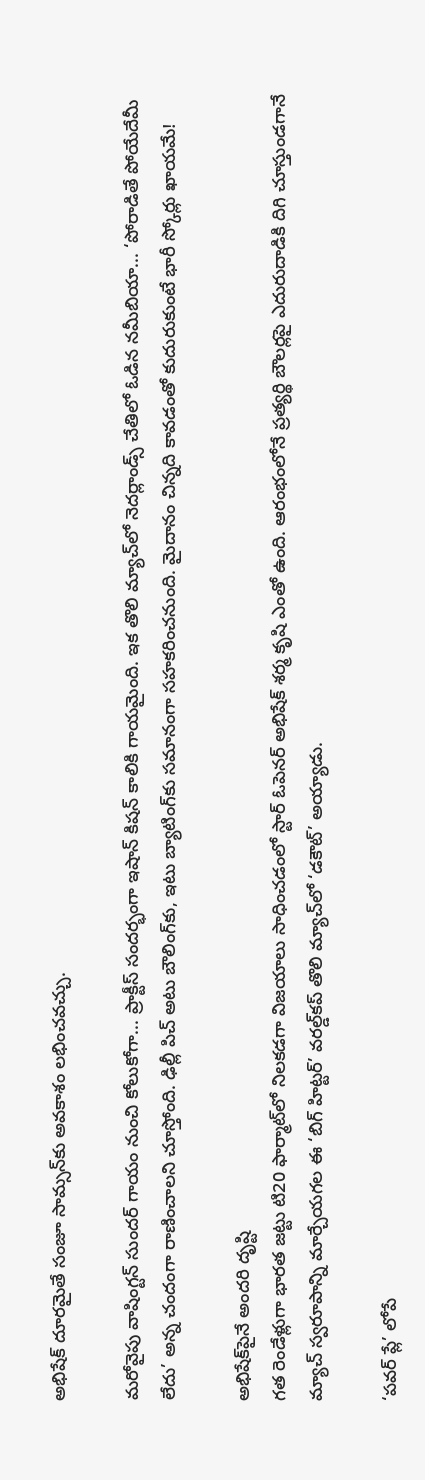అభిషేక్‌ దూరమైతే సంజూ సామ్సన్‌కు అవకాశం లభించవచ్చు.

మరోవైపు వాషింగ్టన్‌ సుందర్‌ గాయం నుంచి కోలుకోగా... ప్రాక్టీస్‌ సందర్భంగా ఇషాన్‌ కిషన్‌ కాలికి గాయమైంది. ఇక తొలి మ్యాచ్‌లో నెదర్లాండ్స్‌ చేతిలో ఓడిన నమీబియా... ‘పోరాడితే పోయేదేమీ లేదు’ అన్న చందంగా రాణించాలని చూస్తోంది. ఢిల్లీ పిచ్‌ అటు బౌలింగ్‌కు, ఇటు బ్యాటింగ్‌కు సమానంగా సహకరించనుంది. మైదానం చిన్నది కావడంతో కుదురుకుంటే భారీ స్కోర్లు ఖాయమే!

అభిషేక్‌పైనే అందరి దృష్టి
గత రెండేళ్లుగా భారత జట్టు టి20 ఫార్మాట్‌లో నిలకడగా విజయాలు సాధించడంలో స్టార్‌ ఓపెనర్‌ అభిషేక్‌ శర్మ కృషి ఎంతో ఉంది. ఆరంభంలోనే ప్రత్యర్థి బౌలర్లపై ఎదురుదాడికి దిగి చూస్తుండగానే మ్యాచ్‌ స్వరూపాన్ని మార్చేయగల ఈ ‘బిగ్‌ హిట్టర్‌’ వరల్డ్‌కప్‌ తొలి మ్యాచ్‌లో ‘డకౌట్‌’ అయ్యాడు.

‘పవర్‌ ప్లే’ లోపే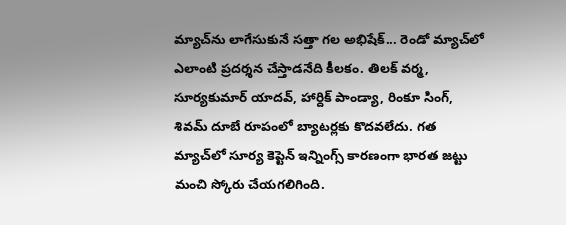మ్యాచ్‌ను లాగేసుకునే సత్తా గల అభిషేక్‌... రెండో మ్యాచ్‌లో ఎలాంటి ప్రదర్శన చేస్తాడనేది కీలకం. తిలక్‌ వర్మ, సూర్యకుమార్‌ యాదవ్, హార్దిక్‌ పాండ్యా, రింకూ సింగ్, శివమ్‌ దూబే రూపంలో బ్యాటర్లకు కొదవలేదు. గత మ్యాచ్‌లో సూర్య కెప్టెన్‌ ఇన్నింగ్స్‌ కారణంగా భారత జట్టు మంచి స్కోరు చేయగలిగింది.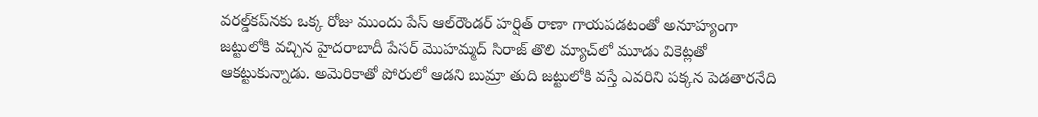వరల్డ్‌కప్‌నకు ఒక్క రోజు ముందు పేస్‌ ఆల్‌రౌండర్‌ హర్షిత్‌ రాణా గాయపడటంతో అనూహ్యంగా జట్టులోకి వచ్చిన హైదరాబాదీ పేసర్‌ మొహమ్మద్‌ సిరాజ్‌ తొలి మ్యాచ్‌లో మూడు వికెట్లతో ఆకట్టుకున్నాడు. అమెరికాతో పోరులో ఆడని బుమ్రా తుది జట్టులోకి వస్తే ఎవరిని పక్కన పెడతారనేది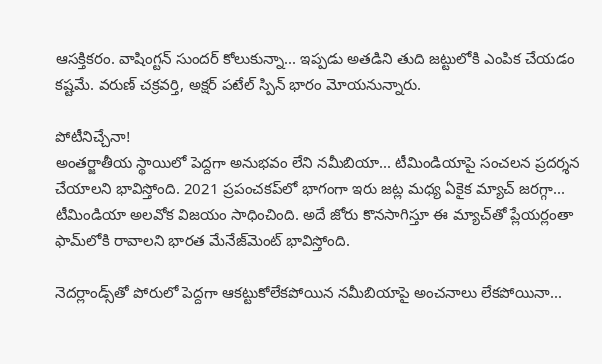ఆసక్తికరం. వాషింగ్టన్‌ సుందర్‌ కోలుకున్నా... ఇప్పడు అతడిని తుది జట్టులోకి ఎంపిక చేయడం కష్టమే. వరుణ్‌ చక్రవర్తి, అక్షర్‌ పటేల్‌ స్పిన్‌ భారం మోయనున్నారు.

పోటీనిచ్చేనా!
అంతర్జాతీయ స్థాయిలో పెద్దగా అనుభవం లేని నమీబియా... టీమిండియాపై సంచలన ప్రదర్శన చేయాలని భావిస్తోంది. 2021 ప్రపంచకప్‌లో భాగంగా ఇరు జట్ల మధ్య ఏకైక మ్యాచ్‌ జరగ్గా... టీమిండియా అలవోక విజయం సాధించింది. అదే జోరు కొనసాగిస్తూ ఈ మ్యాచ్‌తో ప్లేయర్లంతా ఫామ్‌లోకి రావాలని భారత మేనేజ్‌మెంట్‌ భావిస్తోంది.

నెదర్లాండ్స్‌తో పోరులో పెద్దగా ఆకట్టుకోలేకపోయిన నమీబియాపై అంచనాలు లేకపోయినా...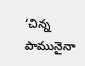‘చిన్న పామునైనా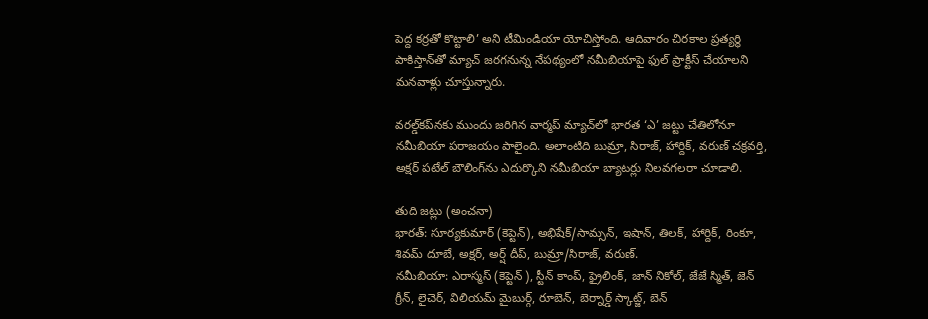పెద్ద కర్రతో కొట్టాలి’ అని టీమిండియా యోచిస్తోంది. ఆదివారం చిరకాల ప్రత్యర్థి పాకిస్తాన్‌తో మ్యాచ్‌ జరగనున్న నేపథ్యంలో నమీబియాపై ఫుల్‌ ప్రాక్టీస్‌ చేయాలని మనవాళ్లు చూస్తున్నారు.

వరల్డ్‌కప్‌నకు ముందు జరిగిన వార్మప్‌ మ్యాచ్‌లో భారత ‘ఎ’ జట్టు చేతిలోనూ నమీబియా పరాజయం పాలైంది. అలాంటిది బుమ్రా, సిరాజ్, హార్దిక్, వరుణ్‌ చక్రవర్తి, అక్షర్‌ పటేల్‌ బౌలింగ్‌ను ఎదుర్కొని నమీబియా బ్యాటర్లు నిలవగలరా చూడాలి.

తుది జట్లు (అంచనా)
భారత్‌: సూర్యకుమార్‌ (కెప్టెన్), అభిషేక్‌/సామ్సన్, ఇషాన్, తిలక్, హార్దిక్, రింకూ, శివమ్‌ దూబే, అక్షర్, అర్ష్ దీప్, బుమ్రా/సిరాజ్, వరుణ్‌.
నమీబియా: ఎరాస్మస్‌ (కెప్టెన్ ), స్టీన్‌ కాంప్, ఫ్రైలింక్, జాన్‌ నికోల్, జేజే స్మిత్, జెన్‌ గ్రీన్, లైచెర్, విలియమ్‌ మైబుర్గ్, రూబెన్, బెర్నార్డ్‌ స్కాట్జ్, బెన్‌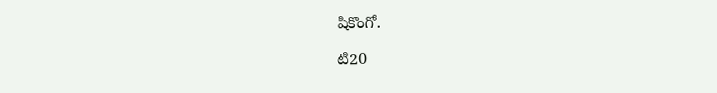షికొంగో.

టి20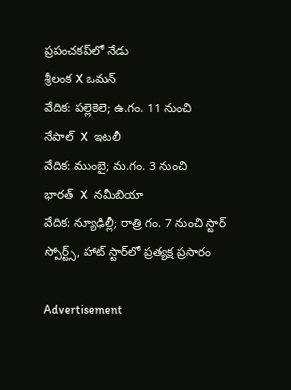ప్రపంచకప్‌లో నేడు
శ్రీలంక X ఒమన్‌
వేదిక: పల్లెకెలె; ఉ.గం. 11 నుంచి
నేపాల్‌  X  ఇటలీ
వేదిక: ముంబై; మ.గం. 3 నుంచి
భారత్‌  X  నమీబియా
వేదిక: న్యూఢిల్లీ; రాత్రి గం. 7 నుంచి స్టార్‌ స్పోర్ట్స్, హాట్‌ స్టార్‌లో ప్రత్యక్ష ప్రసారం

Advertisement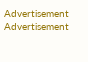Advertisement
Advertisement